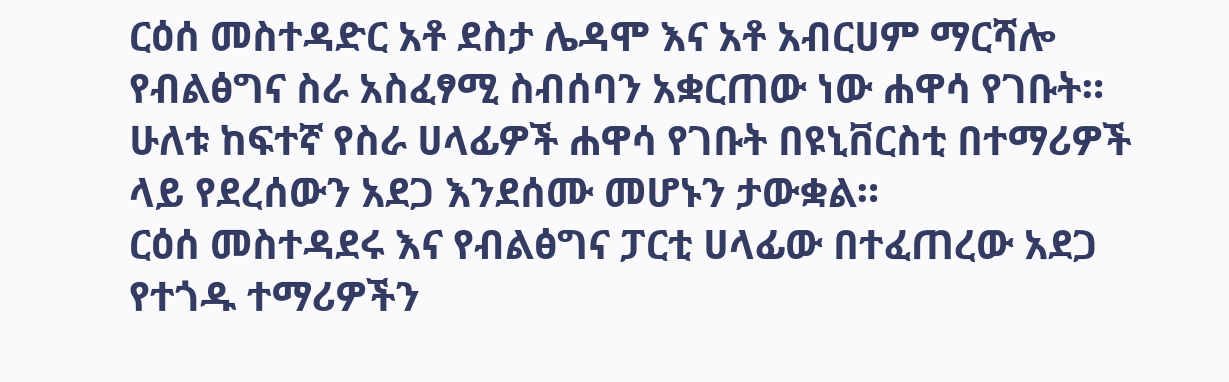ርዕሰ መስተዳድር አቶ ደስታ ሌዳሞ እና አቶ አብርሀም ማርሻሎ የብልፅግና ስራ አስፈፃሚ ስብሰባን አቋርጠው ነው ሐዋሳ የገቡት።
ሁለቱ ከፍተኛ የስራ ሀላፊዎች ሐዋሳ የገቡት በዩኒቨርስቲ በተማሪዎች ላይ የደረሰውን አደጋ እንደሰሙ መሆኑን ታውቋል።
ርዕሰ መስተዳደሩ እና የብልፅግና ፓርቲ ሀላፊው በተፈጠረው አደጋ የተጎዱ ተማሪዎችን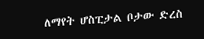ለማየት ሆስፒታል ቦታው ድረስ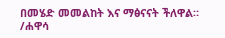በመሄድ መመልከት እና ማፅናናት ችለዋል።
/ሐዋሳ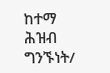ከተማ ሕዝብ ግንኙነት/